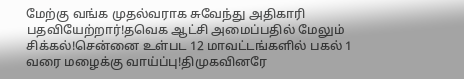மேற்கு வங்க முதல்வராக சுவேந்து அதிகாரி பதவியேற்றார்!தவெக ஆட்சி அமைப்பதில் மேலும் சிக்கல்!சென்னை உள்பட 12 மாவட்டங்களில் பகல் 1 வரை மழைக்கு வாய்ப்பு!திமுகவினரே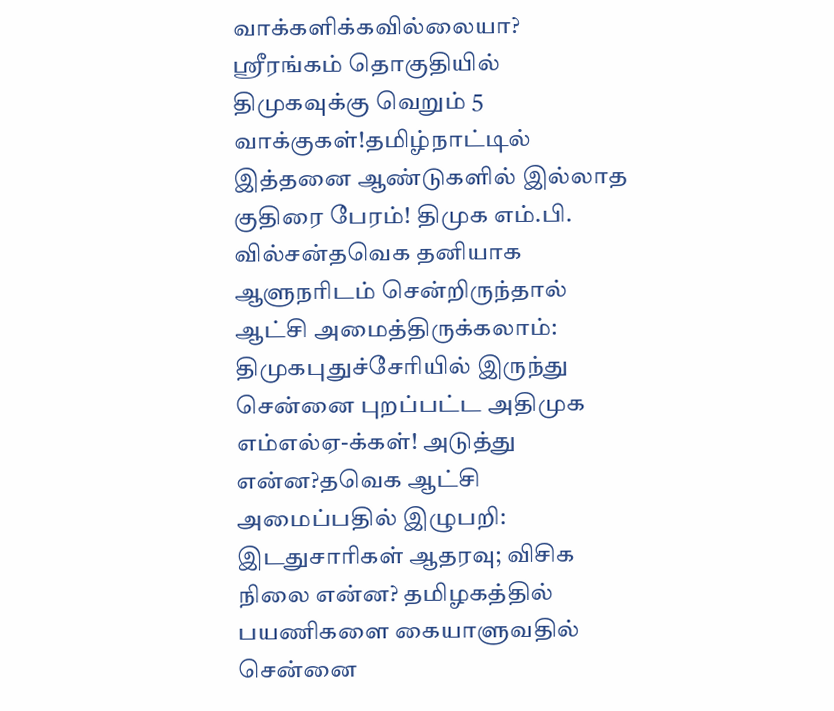வாக்களிக்கவில்லையா? ஸ்ரீரங்கம் தொகுதியில் திமுகவுக்கு வெறும் 5 வாக்குகள்!தமிழ்நாட்டில் இத்தனை ஆண்டுகளில் இல்லாத குதிரை பேரம்! திமுக எம்.பி. வில்சன்தவெக தனியாக ஆளுநரிடம் சென்றிருந்தால் ஆட்சி அமைத்திருக்கலாம்: திமுகபுதுச்சேரியில் இருந்து சென்னை புறப்பட்ட அதிமுக எம்எல்ஏ-க்கள்! அடுத்து என்ன?தவெக ஆட்சி அமைப்பதில் இழுபறி: இடதுசாரிகள் ஆதரவு; விசிக நிலை என்ன? தமிழகத்தில் பயணிகளை கையாளுவதில் சென்னை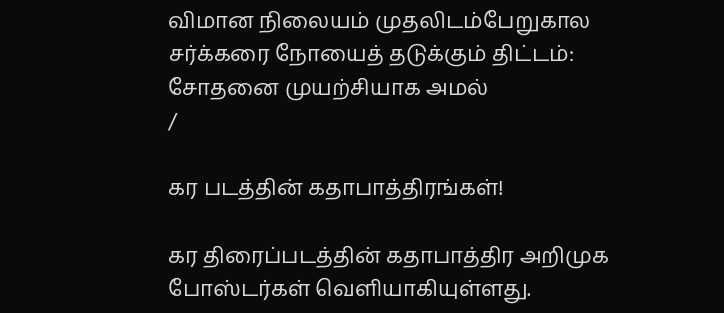விமான நிலையம் முதலிடம்பேறுகால சர்க்கரை நோயைத் தடுக்கும் திட்டம்: சோதனை முயற்சியாக அமல்
/

கர படத்தின் கதாபாத்திரங்கள்!

கர திரைப்படத்தின் கதாபாத்திர அறிமுக போஸ்டர்கள் வெளியாகியுள்ளது.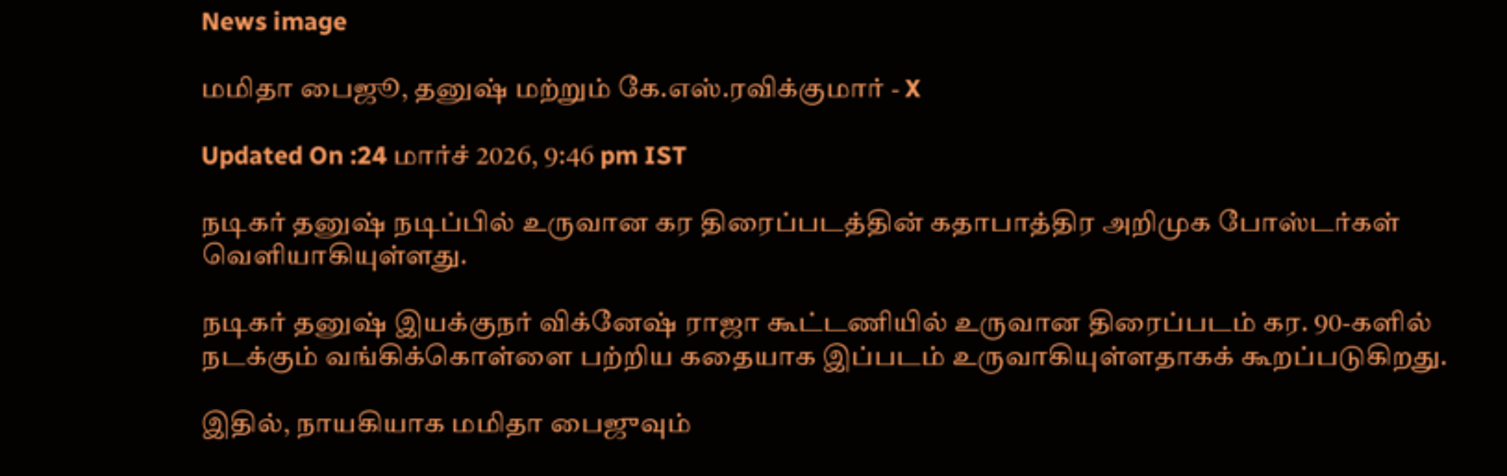News image

மமிதா பைஜூ, தனுஷ் மற்றும் கே.எஸ்.ரவிக்குமார் - X

Updated On :24 மார்ச் 2026, 9:46 pm IST

நடிகர் தனுஷ் நடிப்பில் உருவான கர திரைப்படத்தின் கதாபாத்திர அறிமுக போஸ்டர்கள் வெளியாகியுள்ளது.

நடிகர் தனுஷ் இயக்குநர் விக்னேஷ் ராஜா கூட்டணியில் உருவான திரைப்படம் கர. 90-களில் நடக்கும் வங்கிக்கொள்ளை பற்றிய கதையாக இப்படம் உருவாகியுள்ளதாகக் கூறப்படுகிறது.

இதில், நாயகியாக மமிதா பைஜுவும்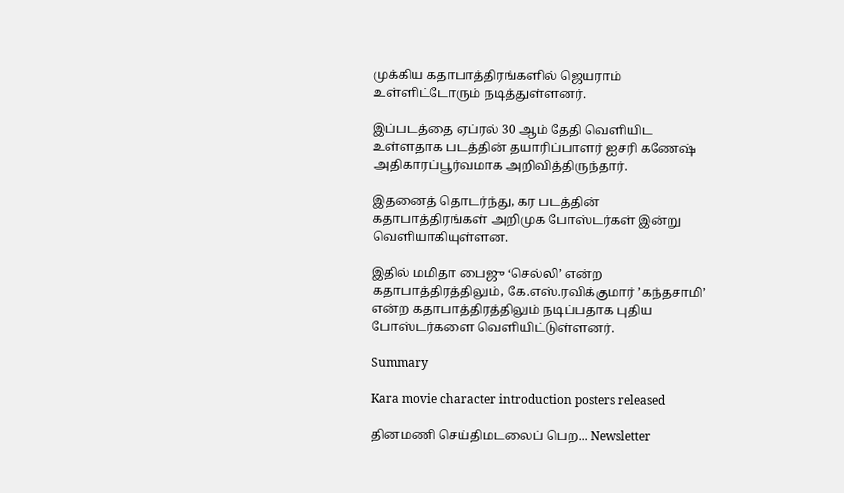முக்கிய கதாபாத்திரங்களில் ஜெயராம் உள்ளிட்டோரும் நடித்துள்ளனர்.

இப்படத்தை ஏப்ரல் 30 ஆம் தேதி வெளியிட உள்ளதாக படத்தின் தயாரிப்பாளர் ஐசரி கணேஷ் அதிகாரப்பூர்வமாக அறிவித்திருந்தார்.

இதனைத் தொடர்ந்து, கர படத்தின் கதாபாத்திரங்கள் அறிமுக போஸ்டர்கள் இன்று வெளியாகியுள்ளன.

இதில் மமிதா பைஜு ‘செல்லி’ என்ற கதாபாத்திரத்திலும், கே.எஸ்.ரவிக்குமார் ’கந்தசாமி’ என்ற கதாபாத்திரத்திலும் நடிப்பதாக புதிய போஸ்டர்களை வெளியிட்டுள்ளனர்.

Summary

Kara movie character introduction posters released

தினமணி செய்திமடலைப் பெற... Newsletter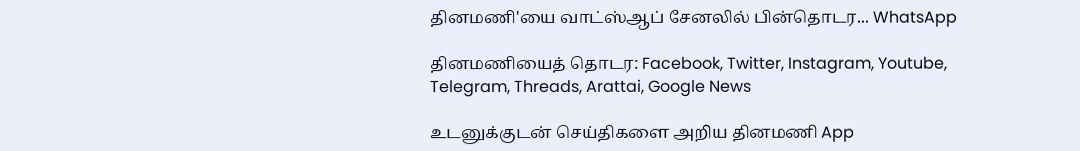தினமணி'யை வாட்ஸ்ஆப் சேனலில் பின்தொடர... WhatsApp

தினமணியைத் தொடர: Facebook, Twitter, Instagram, Youtube, Telegram, Threads, Arattai, Google News

உடனுக்குடன் செய்திகளை அறிய தினமணி App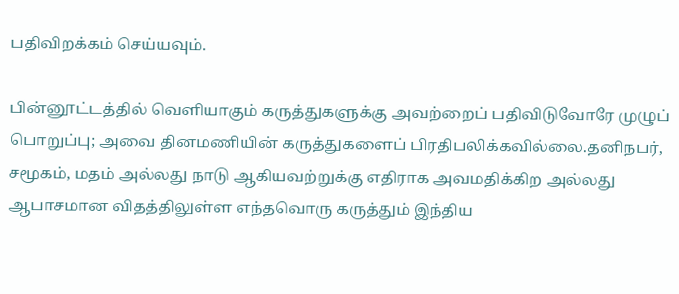பதிவிறக்கம் செய்யவும்.

பின்னூட்டத்தில் வெளியாகும் கருத்துகளுக்கு அவற்றைப் பதிவிடுவோரே முழுப் பொறுப்பு; அவை தினமணியின் கருத்துகளைப் பிரதிபலிக்கவில்லை.தனிநபர், சமூகம், மதம் அல்லது நாடு ஆகியவற்றுக்கு எதிராக அவமதிக்கிற அல்லது ஆபாசமான விதத்திலுள்ள எந்தவொரு கருத்தும் இந்திய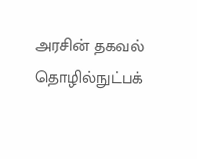அரசின் தகவல் தொழில்நுட்பக்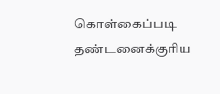கொள்கைப்படி தண்டனைக்குரிய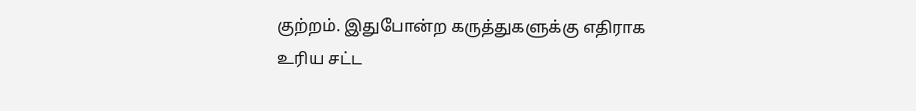குற்றம். இதுபோன்ற கருத்துகளுக்கு எதிராக உரிய சட்ட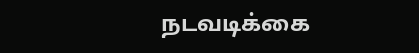நடவடிக்கை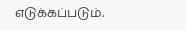எடுக்கப்படும்.